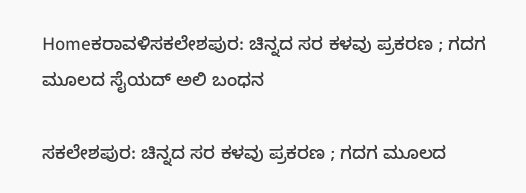Homeಕರಾವಳಿಸಕಲೇಶಪುರ: ಚಿನ್ನದ ಸರ ಕಳವು ಪ್ರಕರಣ ; ಗದಗ ಮೂಲದ ಸೈಯದ್ ಅಲಿ ಬಂಧನ

ಸಕಲೇಶಪುರ: ಚಿನ್ನದ ಸರ ಕಳವು ಪ್ರಕರಣ ; ಗದಗ ಮೂಲದ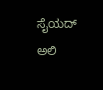ಸೈಯದ್ ಅಲಿ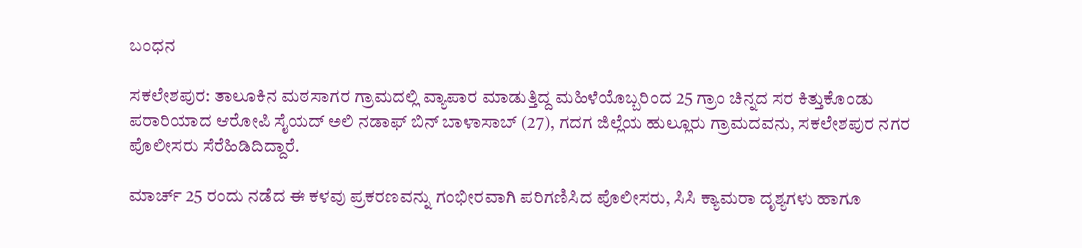ಬಂಧನ

ಸಕಲೇಶಪುರ: ತಾಲೂಕಿನ ಮಠಸಾಗರ ಗ್ರಾಮದಲ್ಲಿ ವ್ಯಾಪಾರ ಮಾಡುತ್ತಿದ್ದ ಮಹಿಳೆಯೊಬ್ಬರಿಂದ 25 ಗ್ರಾಂ ಚಿನ್ನದ ಸರ ಕಿತ್ತುಕೊಂಡು ಪರಾರಿಯಾದ ಆರೋಪಿ ಸೈಯದ್ ಅಲಿ ನಡಾಫ್ ಬಿನ್ ಬಾಳಾಸಾಬ್ (27), ಗದಗ ಜಿಲ್ಲೆಯ ಹುಲ್ಲೂರು ಗ್ರಾಮದವನು, ಸಕಲೇಶಪುರ ನಗರ ಪೊಲೀಸರು ಸೆರೆಹಿಡಿದಿದ್ದಾರೆ.

ಮಾರ್ಚ್ 25 ರಂದು ನಡೆದ ಈ ಕಳವು ಪ್ರಕರಣವನ್ನು ಗಂಭೀರವಾಗಿ ಪರಿಗಣಿಸಿದ ಪೊಲೀಸರು, ಸಿಸಿ ಕ್ಯಾಮರಾ ದೃಶ್ಯಗಳು ಹಾಗೂ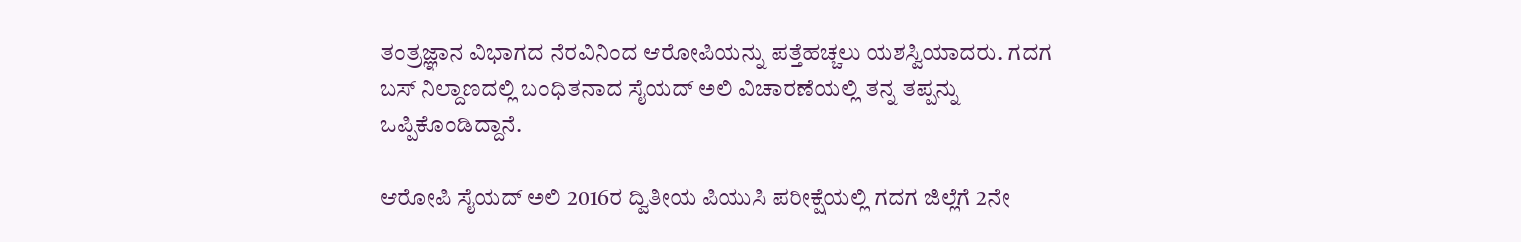ತಂತ್ರಜ್ಞಾನ ವಿಭಾಗದ ನೆರವಿನಿಂದ ಆರೋಪಿಯನ್ನು ಪತ್ತೆಹಚ್ಚಲು ಯಶಸ್ವಿಯಾದರು. ಗದಗ ಬಸ್ ನಿಲ್ದಾಣದಲ್ಲಿ ಬಂಧಿತನಾದ ಸೈಯದ್ ಅಲಿ ವಿಚಾರಣೆಯಲ್ಲಿ ತನ್ನ ತಪ್ಪನ್ನು ಒಪ್ಪಿಕೊಂಡಿದ್ದಾನೆ.

ಆರೋಪಿ ಸೈಯದ್ ಅಲಿ 2016ರ ದ್ವಿತೀಯ ಪಿಯುಸಿ ಪರೀಕ್ಷೆಯಲ್ಲಿ ಗದಗ ಜಿಲ್ಲೆಗೆ 2ನೇ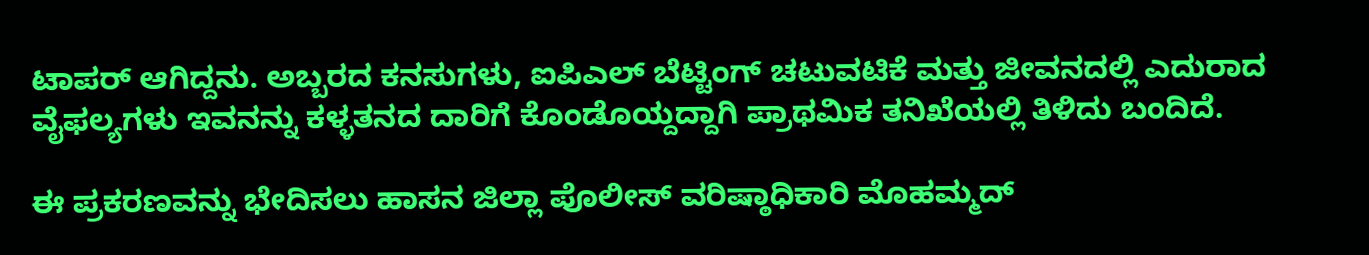ಟಾಪರ್ ಆಗಿದ್ದನು. ಅಬ್ಬರದ ಕನಸುಗಳು, ಐಪಿಎಲ್ ಬೆಟ್ಟಿಂಗ್ ಚಟುವಟಿಕೆ ಮತ್ತು ಜೀವನದಲ್ಲಿ ಎದುರಾದ ವೈಫಲ್ಯಗಳು ಇವನನ್ನು ಕಳ್ಳತನದ ದಾರಿಗೆ ಕೊಂಡೊಯ್ದದ್ದಾಗಿ ಪ್ರಾಥಮಿಕ ತನಿಖೆಯಲ್ಲಿ ತಿಳಿದು ಬಂದಿದೆ.

ಈ ಪ್ರಕರಣವನ್ನು ಭೇದಿಸಲು ಹಾಸನ ಜಿಲ್ಲಾ ಪೊಲೀಸ್ ವರಿಷ್ಠಾಧಿಕಾರಿ ಮೊಹಮ್ಮದ್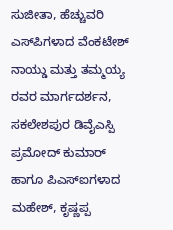ಸುಜೀತಾ, ಹೆಚ್ಚುವರಿ ಎಸ್‌ಪಿಗಳಾದ ವೆಂಕಟೇಶ್ ನಾಯ್ಡು ಮತ್ತು ತಮ್ಮಯ್ಯ ರವರ ಮಾರ್ಗದರ್ಶನ, ಸಕಲೇಶಪುರ ಡಿವೈಎಸ್ಪಿ ಪ್ರಮೋದ್ ಕುಮಾರ್ ಹಾಗೂ ಪಿಎಸ್‌ಐಗಳಾದ ಮಹೇಶ್, ಕೃಷ್ಣಪ್ಪ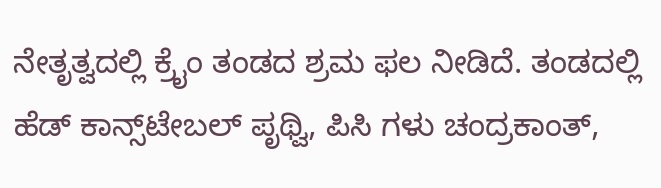ನೇತೃತ್ವದಲ್ಲಿ ಕ್ರೈಂ ತಂಡದ ಶ್ರಮ ಫಲ ನೀಡಿದೆ. ತಂಡದಲ್ಲಿ ಹೆಡ್ ಕಾನ್ಸ್‌ಟೇಬಲ್ ಪೃಥ್ವಿ, ಪಿಸಿ ಗಳು ಚಂದ್ರಕಾಂತ್,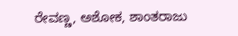ರೇವಣ್ಣ, ಅಶೋಕ, ಶಾಂತರಾಜು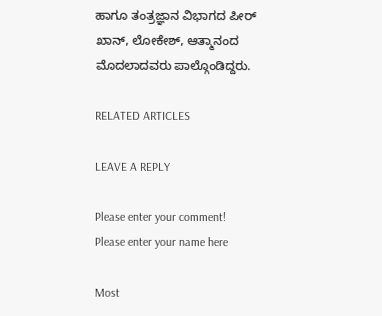ಹಾಗೂ ತಂತ್ರಜ್ಞಾನ ವಿಭಾಗದ ಪೀರ್ ಖಾನ್, ಲೋಕೇಶ್, ಆತ್ಮಾನಂದ ಮೊದಲಾದವರು ಪಾಲ್ಗೊಂಡಿದ್ದರು.

RELATED ARTICLES

LEAVE A REPLY

Please enter your comment!
Please enter your name here

Most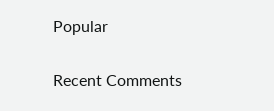Popular

Recent Comments